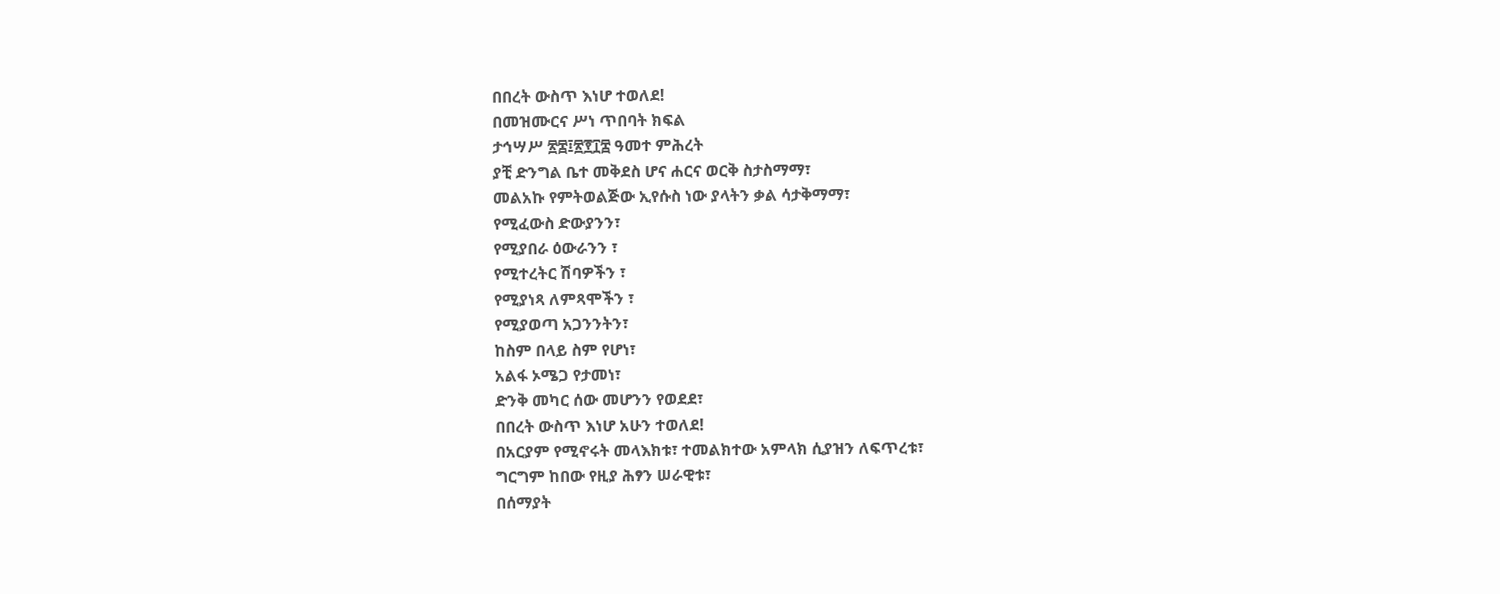በበረት ውስጥ እነሆ ተወለደ!
በመዝሙርና ሥነ ጥበባት ክፍል
ታኅሣሥ ፳፰፤፳፻፲፰ ዓመተ ምሕረት
ያቺ ድንግል ቤተ መቅደስ ሆና ሐርና ወርቅ ስታስማማ፣
መልአኩ የምትወልጅው ኢየሱስ ነው ያላትን ቃል ሳታቅማማ፣
የሚፈውስ ድውያንን፣
የሚያበራ ዕውራንን ፣
የሚተረትር ሽባዎችን ፣
የሚያነጻ ለምጻሞችን ፣
የሚያወጣ አጋንንትን፣
ከስም በላይ ስም የሆነ፣
አልፋ ኦሜጋ የታመነ፣
ድንቅ መካር ሰው መሆንን የወደደ፣
በበረት ውስጥ እነሆ አሁን ተወለደ!
በአርያም የሚኖሩት መላእክቱ፣ ተመልክተው አምላክ ሲያዝን ለፍጥረቱ፣
ግርግም ከበው የዚያ ሕፃን ሠራዊቱ፣
በሰማያት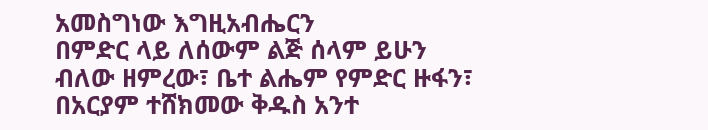አመስግነው እግዚአብሔርን
በምድር ላይ ለሰውም ልጅ ሰላም ይሁን
ብለው ዘምረው፣ ቤተ ልሔም የምድር ዙፋን፣
በአርያም ተሸክመው ቅዱስ አንተ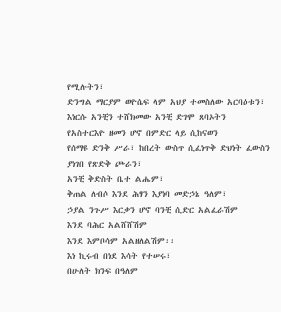የሚሉትን፣
ድንግል ማርያም ወዮሴፍ ላም አህያ ተመስለው አርባዕቱን፣
እነርሱ አንቺን ተሸክመው አንቺ ድገሞ ጸባኦትን
የአስተርእዮ ዘመን ሆኖ በምድር ላይ ሲከናወን
የሰማዩ ድንቅ ሥራ፣ ከበረት ውስጥ ሲፈነጥቅ ድህነት ፈውስን
ያነገበ የጽድቅ ጮራን፣
አንቺ ቅድስት ቤተ ልሔም፣
ቅጠል ለብሶ እንደ ሕፃን እያነባ መድኃኔ ዓለም፣
ኃያል ንጉሥ እርቃን ሆኖ ባንቺ ሲድር አልፈራሽም
እንደ ባሕር አልሸሸሽም
እንደ እምቦሳም አልዘለልሽም፡፡
እነ ኪሩብ በነደ እሳት የተሠሩ፣
በሁለት ክንፍ በዓለም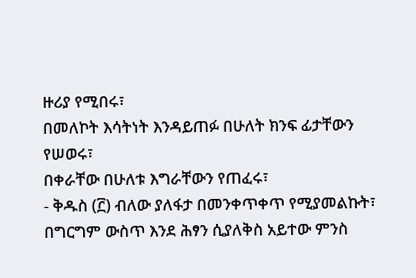ዙሪያ የሚበሩ፣
በመለኮት እሳትነት እንዳይጠፉ በሁለት ክንፍ ፊታቸውን የሠወሩ፣
በቀራቸው በሁለቱ እግራቸውን የጠፈሩ፣
- ቅዱስ (፫) ብለው ያለፋታ በመንቀጥቀጥ የሚያመልኩት፣
በግርግም ውስጥ እንደ ሕፃን ሲያለቅስ አይተው ምንስ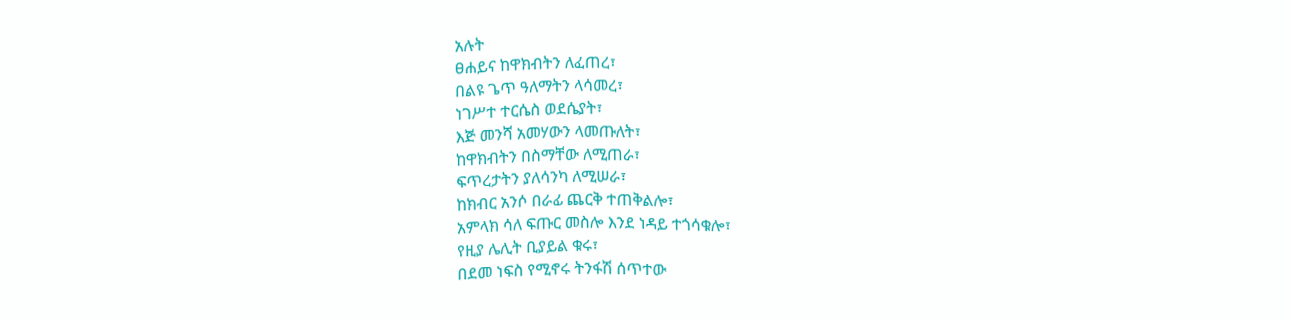አሉት
ፀሐይና ከዋክብትን ለፈጠረ፣
በልዩ ጌጥ ዓለማትን ላሳመረ፣
ነገሥተ ተርሴስ ወደሴያት፣
እጅ መንሻ አመሃውን ላመጡለት፣
ከዋክብትን በስማቸው ለሚጠራ፣
ፍጥረታትን ያለሳንካ ለሚሠራ፣
ከክብር አንሶ በራፊ ጨርቅ ተጠቅልሎ፣
አምላክ ሳለ ፍጡር መስሎ እንደ ነዳይ ተጎሳቁሎ፣
የዚያ ሌሊት ቢያይል ቁሩ፣
በደመ ነፍስ የሚኖሩ ትንፋሽ ሰጥተው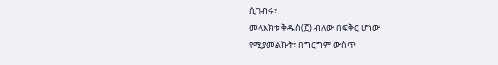ሲገብሩ፣
መላእክቱ ቅዱስ(፫) ብለው በፍቅር ሆነው
የሚያመልኩት፣ በግርግም ውስጥ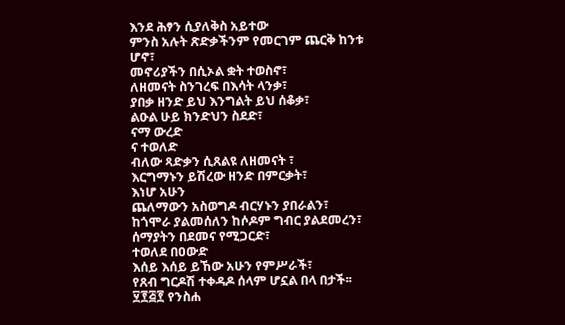እንደ ሕፃን ሲያለቅስ አይተው
ምንስ አሉት ጽድቃችንም የመርገም ጨርቅ ከንቱ ሆኖ፣
መኖሪያችን በሲኦል ቋት ተወስኖ፣
ለዘመናት ስንገረፍ በእሳት ላንቃ፣
ያበቃ ዘንድ ይህ እንግልት ይህ ሰቆቃ፣
ልዑል ሁይ ክንድህን ስደድ፣
ናማ ውረድ
ና ተወለድ
ብለው ጻድቃን ሲጸልዩ ለዘመናት ፣
እርግማኑን ይሽረው ዘንድ በምርቃት፣
እነሆ አሁን
ጨለማውን አስወግዶ ብርሃኑን ያበራልን፣
ከጎሞራ ያልመሰለን ከሶዶም ግብር ያልደመረን፣
ሰማያትን በደመና የሚጋርድ፣
ተወለደ በዐውድ
እሰይ እሰይ ይኸው አሁን የምሥራች፣
የጸብ ግርዶሽ ተቀዳዶ ሰላም ሆኗል በላ በታች፡፡
፶፻፭፻ የንስሐ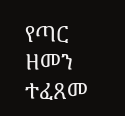የጣር ዘመን ተፈጸመ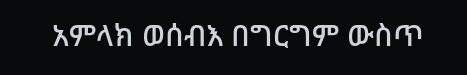አምላክ ወሰብእ በግርግም ውስጥ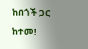ከበጎች ጋር ከተመ!